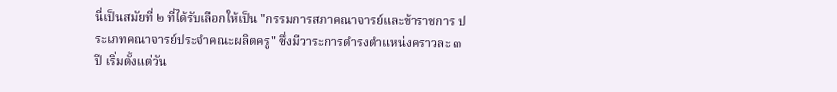นี่เป็นสมัยที่ ๒ ที่ได้รับเลือกให้เป็น "กรรมการสภาคณาจารย์และข้าราชการ ประเภทคณาจารย์ประจำคณะผลิตครู" ซึ่งมีวาระการดำรงตำแหน่งคราวละ ๓ ปี เริ่มตั้งแต่วัน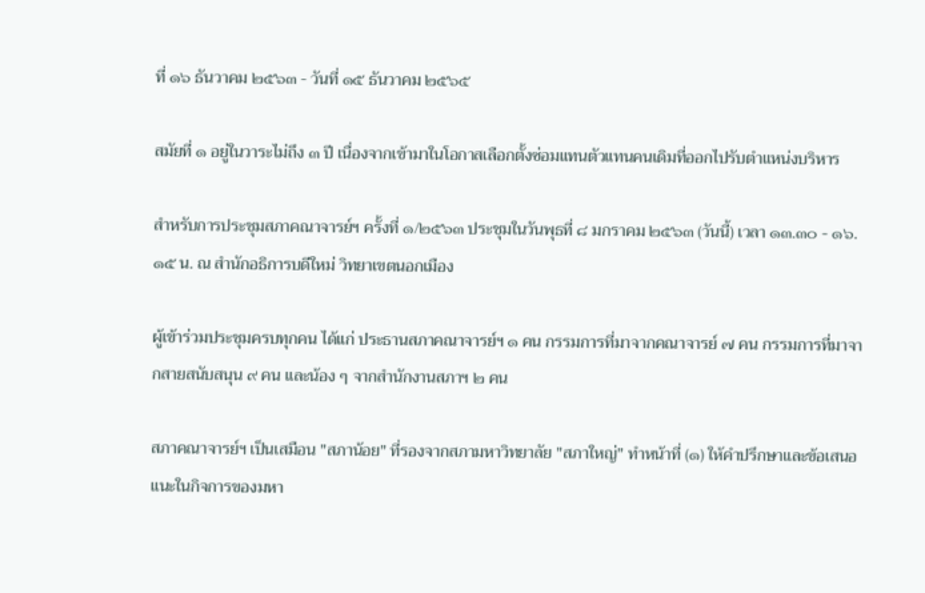ที่ ๑๖ ธันวาคม ๒๕๖๓ - วันที่ ๑๕ ธันวาคม ๒๕๖๕

สมัยที่ ๑ อยู่ในวาระไม่ถึง ๓ ปี เนื่องจากเข้ามาในโอกาสเลือกตั้งซ่อมแทนตัวแทนคนเดิมที่ออกไปรับตำแหน่งบริหาร

สำหรับการประชุมสภาคณาจารย์ฯ ครั้งที่ ๑/๒๕๖๓ ประชุมในวันพุธที่ ๘ มกราคม ๒๕๖๓ (วันนี้) เวลา ๑๓.๓๐ - ๑๖.๑๕ น. ณ สำนักอธิการบดีใหม่ วิทยาเขตนอกเมือง

ผู้เข้าร่วมประชุมครบทุกคน ได้แก่ ประธานสภาคณาจารย์ฯ ๑ คน กรรมการที่มาจากคณาจารย์ ๗ คน กรรมการที่มาจากสายสนับสนุน ๙ คน และน้อง ๆ จากสำนักงานสภาฯ ๒ คน

สภาคณาจารย์ฯ เป็นเสมือน "สภาน้อย" ที่รองจากสภามหาวิทยาลัย "สภาใหญ่" ทำหน้าที่ (๑) ให้คำปรึกษาและข้อเสนอแนะในกิจการของมหา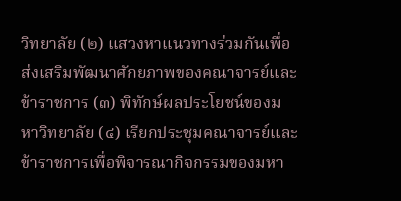วิทยาลัย (๒) แสวงหาแนวทางร่วมกันเพื่อส่งเสริมพัฒนาศักยภาพของคณาจารย์และข้าราชการ (๓) พิทักษ์ผลประโยชน์ของมหาวิทยาลัย (๔) เรียกประชุมคณาจารย์และข้าราชการเพื่อพิจารณากิจกรรมของมหา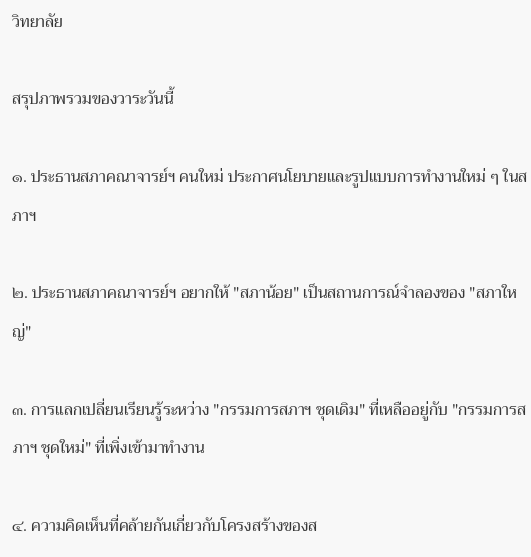วิทยาลัย

สรุปภาพรวมของวาระวันนี้

๑. ประธานสภาคณาจารย์ฯ คนใหม่ ประกาศนโยบายและรูปแบบการทำงานใหม่ ๆ ในสภาฯ

๒. ประธานสภาคณาจารย์ฯ อยากให้ "สภาน้อย" เป็นสถานการณ์จำลองของ "สภาใหญ่"

๓. การแลกเปลี่ยนเรียนรู้ระหว่าง "กรรมการสภาฯ ชุดเดิม" ที่เหลืออยู่กับ "กรรมการสภาฯ ชุดใหม่" ที่เพิ่งเข้ามาทำงาน

๔. ความคิดเห็นที่คล้ายกันเกี่ยวกับโครงสร้างของส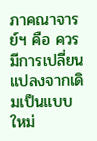ภาคณาจารย์ฯ คือ ควรมีการเปลี่ยนแปลงจากเดิมเป็นแบบใหม่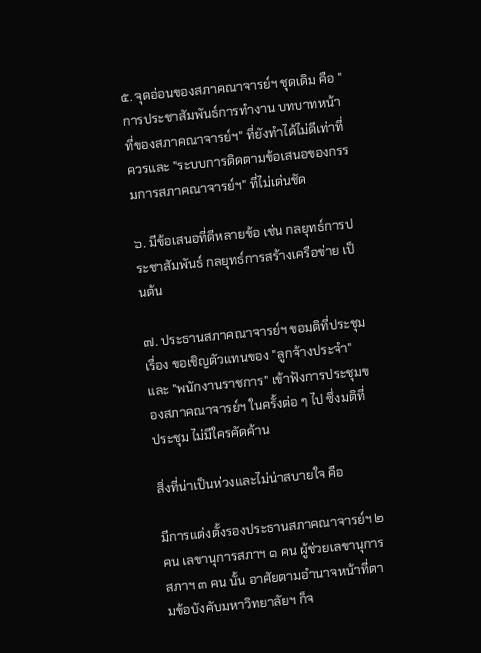๕. จุดอ่อนของสภาคณาจารย์ฯ ชุดเดิม คือ "การประชาสัมพันธ์การทำงาน บทบาทหน้าที่ของสภาคณาจารย์ฯ" ที่ยังทำได้ไม่ดีเท่าที่ควรและ "ระบบการติดตามข้อเสนอของกรรมการสภาคณาจารย์ฯ" ที่ไม่เด่นชัด

๖. มีข้อเสนอที่ดีหลายข้อ เช่น กลยุทธ์การประชาสัมพันธ์ กลยุทธ์การสร้างเครือข่าย เป็นต้น

๗. ประธานสภาคณาจารย์ฯ ขอมติที่ประชุม เรื่อง ขอเชิญตัวแทนของ "ลูกจ้างประจำ" และ "พนักงานราชการ" เข้าฟังการประชุมของสภาคณาจารย์ฯ ในครั้งต่อ ๆ ไป ซึ่งมติที่ประชุม ไม่มีใครคัดค้าน

สิ่งที่น่าเป็นห่วงและไม่น่าสบายใจ คือ

มีการแต่งตั้งรองประธานสภาคณาจารย์ฯ ๒ คน เลขานุการสภาฯ ๑ คน ผู้ช่วยเลขานุการสภาฯ ๓ คน นั้น อาศัยตามอำนาจหน้าที่ตามข้อบังคับมหาวิทยาลัยฯ ก็จ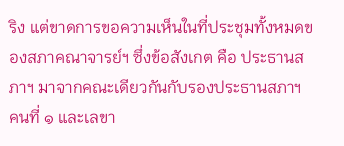ริง แต่ขาดการขอความเห็นในที่ประชุมทั้งหมดของสภาคณาจารย์ฯ ซึ่งข้อสังเกต คือ ประธานสภาฯ มาจากคณะเดียวกันกับรองประธานสภาฯ คนที่ ๑ และเลขา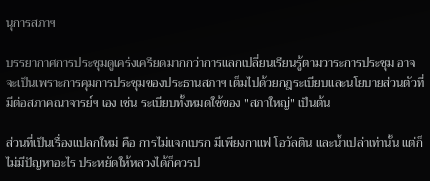นุการสภาฯ

บรรยากาศการประชุมดูเคร่งเครียดมากกว่าการแลกเปลี่ยนเรียนรู้ตามวาระการประชุม อาจจะเป็นเพราะการคุมการประชุมของประธานสภาฯ เต็มไปด้วยกฎระเบียบและนโยบายส่วนตัวที่มีต่อสภาคณาจารย์ฯ เอง เช่น ระเบียบทั้งหมดใช้ของ "สภาใหญ่" เป็นต้น

ส่วนที่เป็นเรื่องแปลกใหม่ คือ การไม่แจกเบรก มีเพียงกาแฟ โอวัลติน และน้ำเปล่าเท่านั้น แต่ก็ไม่มีปัญหาอะไร ประหยัดให้หลวงได้ก็ควรป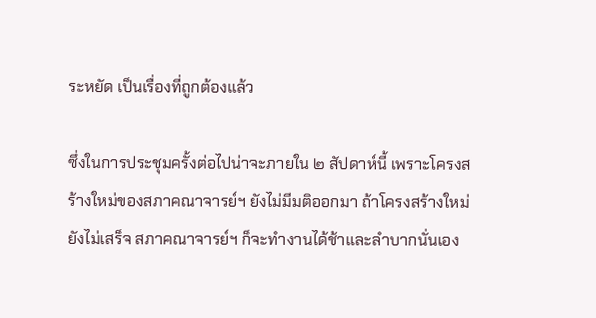ระหยัด เป็นเรื่องที่ถูกต้องแล้ว

ซึ่งในการประชุมครั้งต่อไปน่าจะภายใน ๒ สัปดาห์นี้ เพราะโครงสร้างใหม่ของสภาคณาจารย์ฯ ยังไม่มีมติออกมา ถ้าโครงสร้างใหม่ยังไม่เสร็จ สภาคณาจารย์ฯ ก็จะทำงานได้ช้าและลำบากนั่นเอง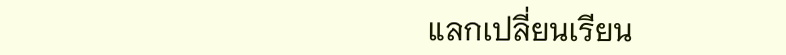แลกเปลี่ยนเรียน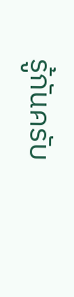รู้กันครับ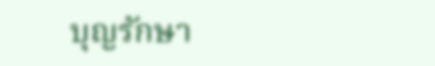บุญรักษา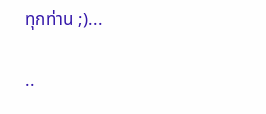ทุกท่าน ;)...

..